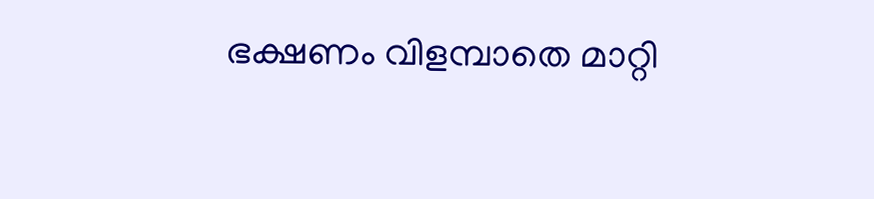ഭക്ഷണം വിളമ്പാതെ മാറ്റി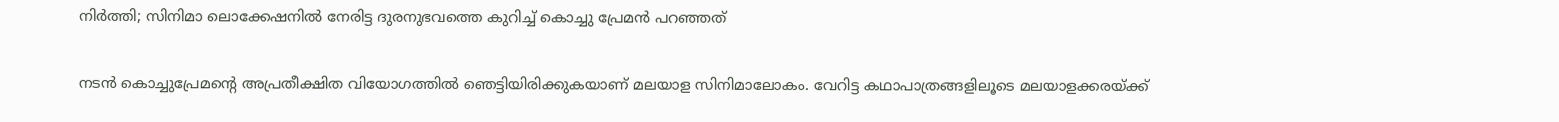നിര്‍ത്തി; സിനിമാ ലൊക്കേഷനില്‍ നേരിട്ട ദുരനുഭവത്തെ കുറിച്ച് കൊച്ചു പ്രേമന്‍ പറഞ്ഞത്

നടന്‍ കൊച്ചുപ്രേമന്റെ അപ്രതീക്ഷിത വിയോഗത്തില്‍ ഞെട്ടിയിരിക്കുകയാണ് മലയാള സിനിമാലോകം. വേറിട്ട കഥാപാത്രങ്ങളിലൂടെ മലയാളക്കരയ്ക്ക്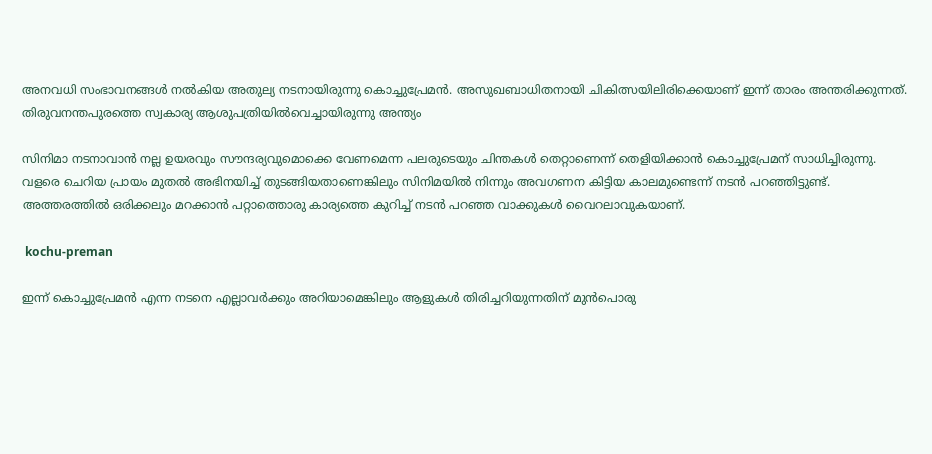അനവധി സംഭാവനങ്ങള്‍ നല്‍കിയ അതുല്യ നടനായിരുന്നു കൊച്ചുപ്രേമന്‍. അസുഖബാധിതനായി ചികിത്സയിലിരിക്കെയാണ് ഇന്ന് താരം അന്തരിക്കുന്നത്. തിരുവനന്തപുരത്തെ സ്വകാര്യ ആശുപത്രിയില്‍വെച്ചായിരുന്നു അന്ത്യം

സിനിമാ നടനാവാന്‍ നല്ല ഉയരവും സൗന്ദര്യവുമൊക്കെ വേണമെന്ന പലരുടെയും ചിന്തകള്‍ തെറ്റാണെന്ന് തെളിയിക്കാന്‍ കൊച്ചുപ്രേമന് സാധിച്ചിരുന്നു. വളരെ ചെറിയ പ്രായം മുതല്‍ അഭിനയിച്ച് തുടങ്ങിയതാണെങ്കിലും സിനിമയില്‍ നിന്നും അവഗണന കിട്ടിയ കാലമുണ്ടെന്ന് നടന്‍ പറഞ്ഞിട്ടുണ്ട്. അത്തരത്തില്‍ ഒരിക്കലും മറക്കാന്‍ പറ്റാത്തൊരു കാര്യത്തെ കുറിച്ച് നടന്‍ പറഞ്ഞ വാക്കുകള്‍ വൈറലാവുകയാണ്.

 kochu-preman

ഇന്ന് കൊച്ചുപ്രേമന്‍ എന്ന നടനെ എല്ലാവര്‍ക്കും അറിയാമെങ്കിലും ആളുകള്‍ തിരിച്ചറിയുന്നതിന് മുന്‍പൊരു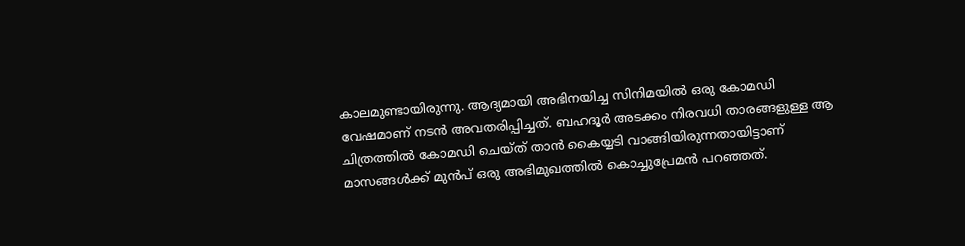കാലമുണ്ടായിരുന്നു. ആദ്യമായി അഭിനയിച്ച സിനിമയില്‍ ഒരു കോമഡി വേഷമാണ് നടന്‍ അവതരിപ്പിച്ചത്. ബഹദൂര്‍ അടക്കം നിരവധി താരങ്ങളുള്ള ആ ചിത്രത്തില്‍ കോമഡി ചെയ്ത് താന്‍ കൈയ്യടി വാങ്ങിയിരുന്നതായിട്ടാണ് മാസങ്ങള്‍ക്ക് മുന്‍പ് ഒരു അഭിമുഖത്തില്‍ കൊച്ചുപ്രേമന്‍ പറഞ്ഞത്.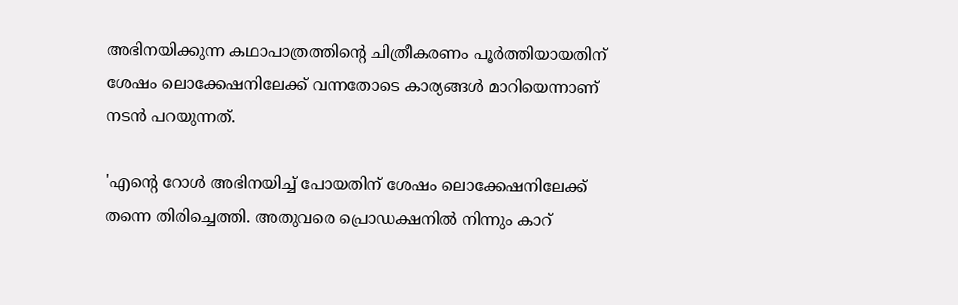അഭിനയിക്കുന്ന കഥാപാത്രത്തിന്റെ ചിത്രീകരണം പൂര്‍ത്തിയായതിന് ശേഷം ലൊക്കേഷനിലേക്ക് വന്നതോടെ കാര്യങ്ങള്‍ മാറിയെന്നാണ് നടന്‍ പറയുന്നത്.

'എന്റെ റോള്‍ അഭിനയിച്ച് പോയതിന് ശേഷം ലൊക്കേഷനിലേക്ക് തന്നെ തിരിച്ചെത്തി. അതുവരെ പ്രൊഡക്ഷനില്‍ നിന്നും കാറ്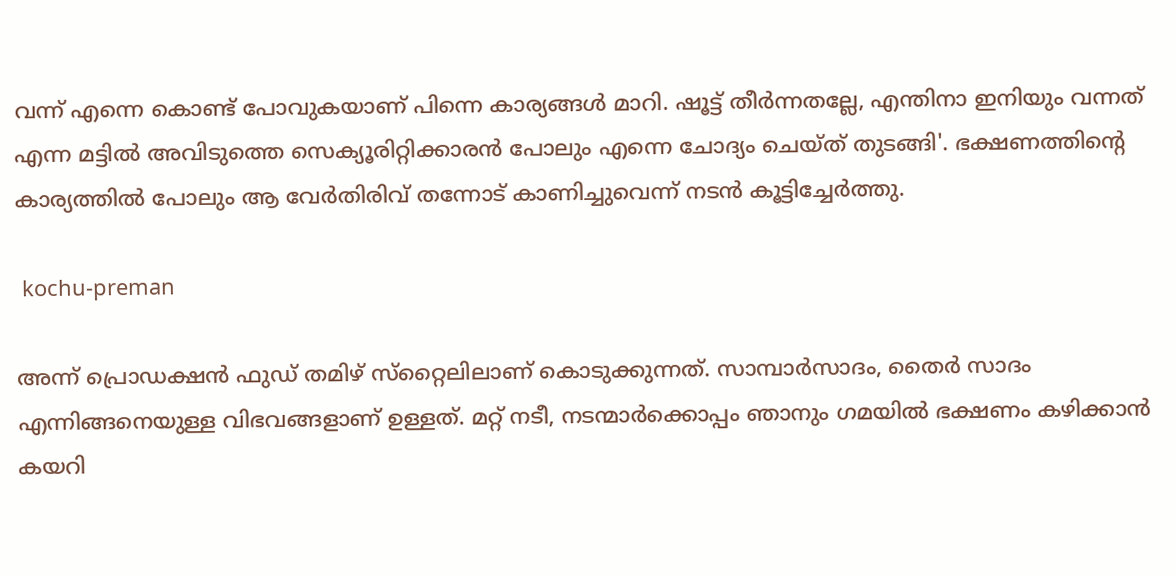വന്ന് എന്നെ കൊണ്ട് പോവുകയാണ് പിന്നെ കാര്യങ്ങള്‍ മാറി. ഷൂട്ട് തീര്‍ന്നതല്ലേ, എന്തിനാ ഇനിയും വന്നത് എന്ന മട്ടില്‍ അവിടുത്തെ സെക്യൂരിറ്റിക്കാരന്‍ പോലും എന്നെ ചോദ്യം ചെയ്ത് തുടങ്ങി'. ഭക്ഷണത്തിന്റെ കാര്യത്തില്‍ പോലും ആ വേര്‍തിരിവ് തന്നോട് കാണിച്ചുവെന്ന് നടന്‍ കൂട്ടിച്ചേര്‍ത്തു.

 kochu-preman

അന്ന് പ്രൊഡക്ഷന്‍ ഫുഡ് തമിഴ് സ്‌റ്റൈലിലാണ് കൊടുക്കുന്നത്. സാമ്പാര്‍സാദം, തൈര്‍ സാദം എന്നിങ്ങനെയുള്ള വിഭവങ്ങളാണ് ഉള്ളത്. മറ്റ് നടീ, നടന്മാര്‍ക്കൊപ്പം ഞാനും ഗമയില്‍ ഭക്ഷണം കഴിക്കാന്‍ കയറി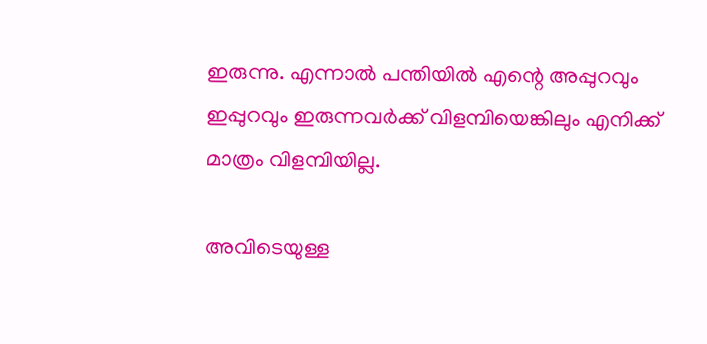ഇരുന്നു. എന്നാല്‍ പന്തിയില്‍ എന്റെ അപ്പുറവും ഇപ്പുറവും ഇരുന്നവര്‍ക്ക് വിളമ്പിയെങ്കിലും എനിക്ക് മാത്രം വിളമ്പിയില്ല.

അവിടെയുള്ള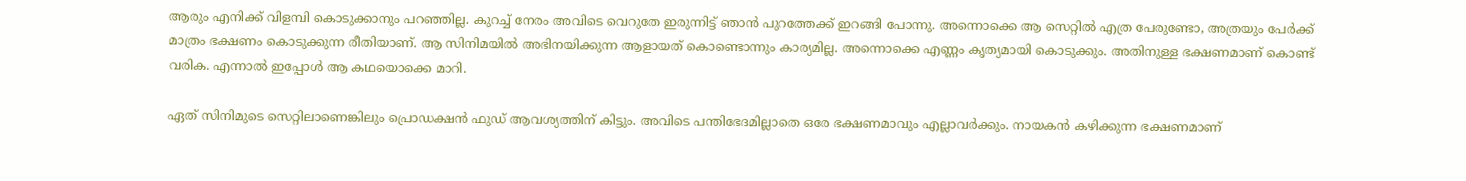ആരും എനിക്ക് വിളമ്പി കൊടുക്കാനും പറഞ്ഞില്ല. കുറച്ച് നേരം അവിടെ വെറുതേ ഇരുന്നിട്ട് ഞാന്‍ പുറത്തേക്ക് ഇറങ്ങി പോന്നു. അന്നൊക്കെ ആ സെറ്റില്‍ എത്ര പേരുണ്ടോ, അത്രയും പേര്‍ക്ക് മാത്രം ഭക്ഷണം കൊടുക്കുന്ന രീതിയാണ്. ആ സിനിമയില്‍ അഭിനയിക്കുന്ന ആളായത് കൊണ്ടൊന്നും കാര്യമില്ല. അന്നൊക്കെ എണ്ണം കൃത്യമായി കൊടുക്കും. അതിനുള്ള ഭക്ഷണമാണ് കൊണ്ട് വരിക. എന്നാല്‍ ഇപ്പോള്‍ ആ കഥയൊക്കെ മാറി.

ഏത് സിനിമുടെ സെറ്റിലാണെങ്കിലും പ്രൊഡക്ഷന്‍ ഫുഡ് ആവശ്യത്തിന് കിട്ടും. അവിടെ പന്തിഭേദമില്ലാതെ ഒരേ ഭക്ഷണമാവും എല്ലാവര്‍ക്കും. നായകന്‍ കഴിക്കുന്ന ഭക്ഷണമാണ്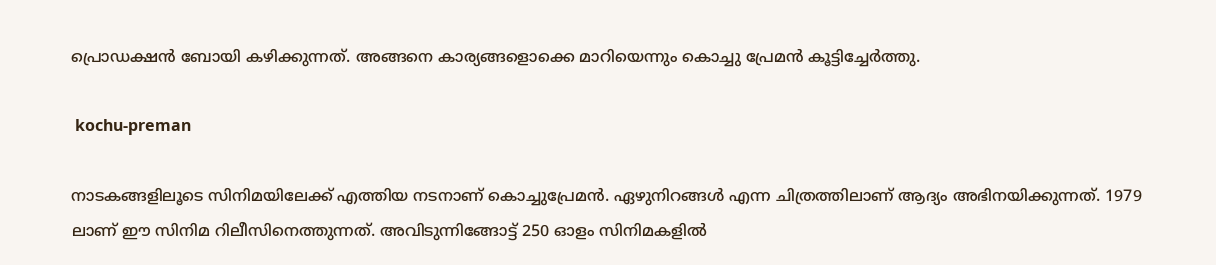പ്രൊഡക്ഷന്‍ ബോയി കഴിക്കുന്നത്. അങ്ങനെ കാര്യങ്ങളൊക്കെ മാറിയെന്നും കൊച്ചു പ്രേമന്‍ കൂട്ടിച്ചേര്‍ത്തു.

 kochu-preman

നാടകങ്ങളിലൂടെ സിനിമയിലേക്ക് എത്തിയ നടനാണ് കൊച്ചുപ്രേമന്‍. ഏഴുനിറങ്ങള്‍ എന്ന ചിത്രത്തിലാണ് ആദ്യം അഭിനയിക്കുന്നത്. 1979 ലാണ് ഈ സിനിമ റിലീസിനെത്തുന്നത്. അവിടുന്നിങ്ങോട്ട് 250 ഓളം സിനിമകളില്‍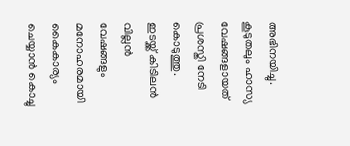അഭിനയിച്ചു. കൂടുതലും ഹാസ്യ വേഷങ്ങളായത് പ്രശസ്തി നേടി കൊടുത്തു. ഇടയ്ക്ക് കിടിലന്‍ വില്ലന്‍ വേഷങ്ങളും മനോഹരമായി കൈകാര്യം ചെയ്യാന്‍ കൊച്ചു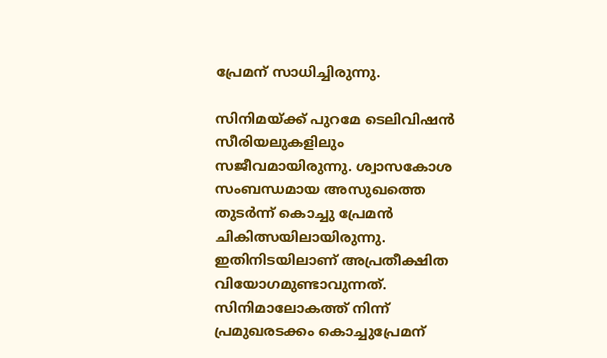പ്രേമന് സാധിച്ചിരുന്നു.

സിനിമയ്ക്ക് പുറമേ ടെലിവിഷന്‍ സീരിയലുകളിലും സജീവമായിരുന്നു. ശ്വാസകോശ സംബന്ധമായ അസുഖത്തെ തുടര്‍ന്ന് കൊച്ചു പ്രേമന്‍ ചികിത്സയിലായിരുന്നു. ഇതിനിടയിലാണ് അപ്രതീക്ഷിത വിയോഗമുണ്ടാവുന്നത്. സിനിമാലോകത്ത് നിന്ന് പ്രമുഖരടക്കം കൊച്ചുപ്രേമന്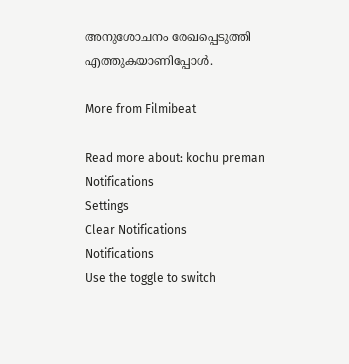അനുശോചനം രേഖപ്പെടുത്തി എത്തുകയാണിപ്പോള്‍.

More from Filmibeat

Read more about: kochu preman
Notifications
Settings
Clear Notifications
Notifications
Use the toggle to switch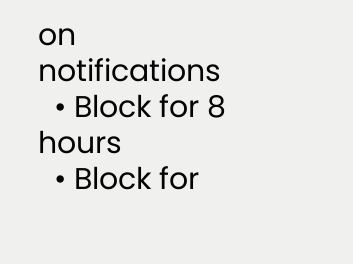on notifications
  • Block for 8 hours
  • Block for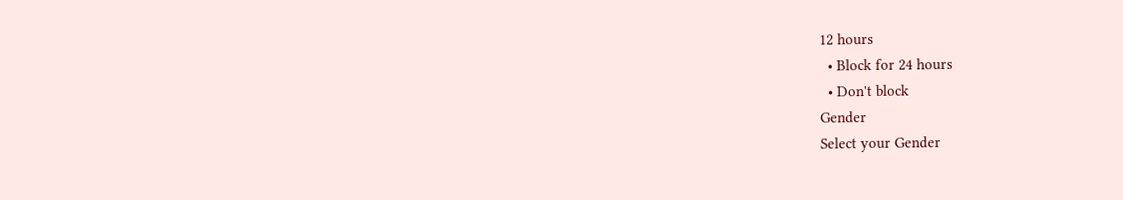12 hours
  • Block for 24 hours
  • Don't block
Gender
Select your Gender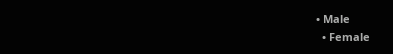• Male
  • Female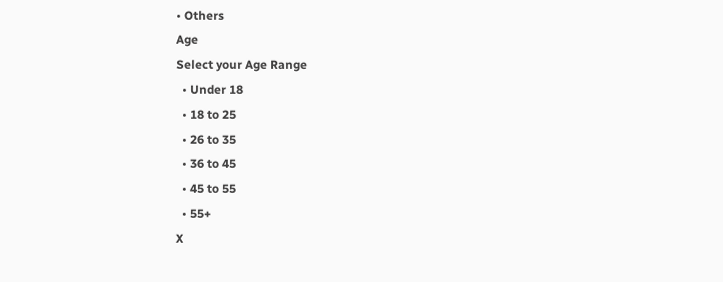• Others
Age
Select your Age Range
  • Under 18
  • 18 to 25
  • 26 to 35
  • 36 to 45
  • 45 to 55
  • 55+
X